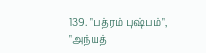139. "பத்ரம் புஷ்பம்", "அந்யத்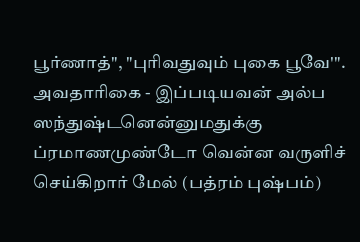பூர்ணாத்", "புரிவதுவும் புகை பூவே'".
அவதாரிகை - இப்படியவன் அல்ப ஸந்துஷ்டனென்னுமதுக்கு ப்ரமாணமுண்டோ வென்ன வருளிச் செய்கிறார் மேல் (பத்ரம் புஷ்பம்)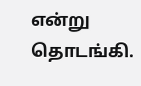என்று தொடங்கி.